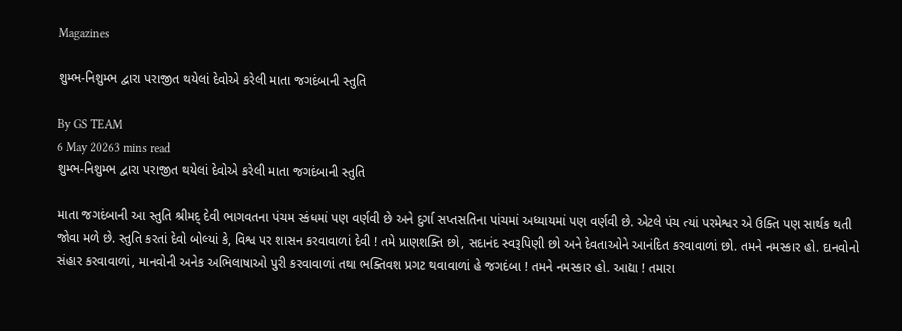Magazines

શુમ્ભ-નિશુમ્ભ દ્વારા પરાજીત થયેલાં દેવોએ કરેલી માતા જગદંબાની સ્તુતિ

By GS TEAM
6 May 20263 mins read
શુમ્ભ-નિશુમ્ભ દ્વારા પરાજીત થયેલાં દેવોએ કરેલી માતા જગદંબાની સ્તુતિ

માતા જગદંબાની આ સ્તુતિ શ્રીમદ્ દેવી ભાગવતના પંચમ સ્કંધમાં પણ વર્ણવી છે અને દુર્ગા સપ્તસતિના પાંચમાં અધ્યાયમાં પણ વર્ણવી છે. એટલે પંચ ત્યાં પરમેશ્વર એ ઉક્તિ પણ સાર્થક થતી જોવા મળે છે. સ્તુતિ કરતાં દેવો બોલ્યાં કે, વિશ્વ પર શાસન કરવાવાળાં દેવી ! તમે પ્રાણશક્તિ છો, સદાનંદ સ્વરૂપિણી છો અને દેવતાઓને આનંદિત કરવાવાળાં છો. તમને નમસ્કાર હો. દાનવોનો સંહાર કરવાવાળાં, માનવોની અનેક અભિલાષાઓ પુરી કરવાવાળાં તથા ભક્તિવશ પ્રગટ થવાવાળાં હે જગદંબા ! તમને નમસ્કાર હો. આદ્યા ! તમારા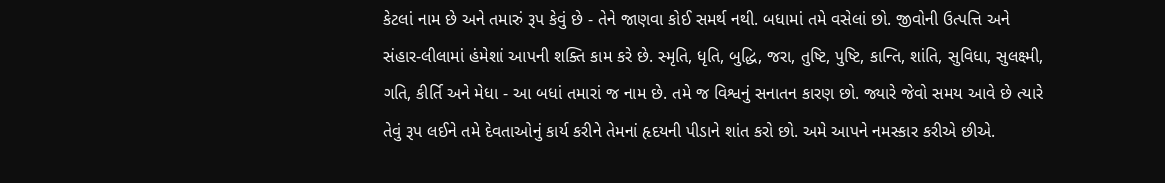કેટલાં નામ છે અને તમારું રૂપ કેવું છે - તેને જાણવા કોઈ સમર્થ નથી. બધામાં તમે વસેલાં છો. જીવોની ઉત્પત્તિ અને સંહાર-લીલામાં હંમેશાં આપની શક્તિ કામ કરે છે. સ્મૃતિ, ધૃતિ, બુદ્ધિ, જરા, તુષ્ટિ, પુષ્ટિ, કાન્તિ, શાંતિ, સુવિધા, સુલક્ષ્મી, ગતિ, કીર્તિ અને મેધા - આ બધાં તમારાં જ નામ છે. તમે જ વિશ્વનું સનાતન કારણ છો. જ્યારે જેવો સમય આવે છે ત્યારે તેવું રૂપ લઈને તમે દેવતાઓનું કાર્ય કરીને તેમનાં હૃદયની પીડાને શાંત કરો છો. અમે આપને નમસ્કાર કરીએ છીએ.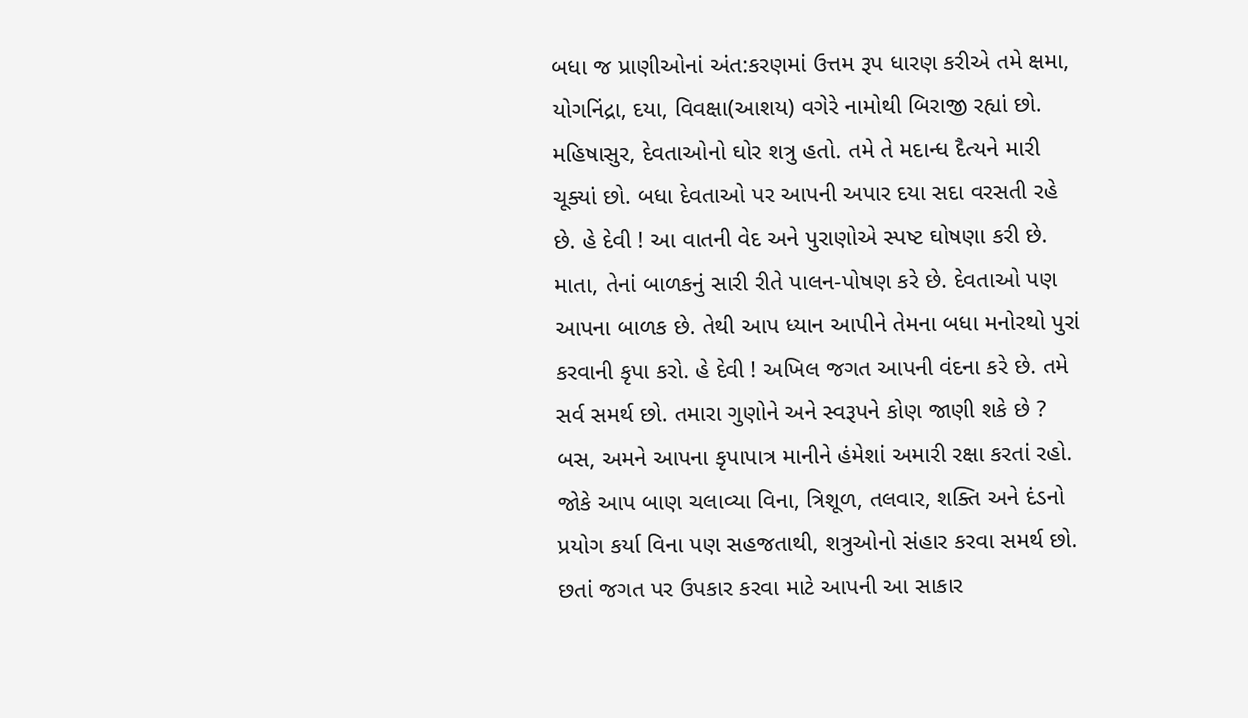બધા જ પ્રાણીઓનાં અંત:કરણમાં ઉત્તમ રૂપ ધારણ કરીએ તમે ક્ષમા, યોગનિંદ્રા, દયા, વિવક્ષા(આશય) વગેરે નામોથી બિરાજી રહ્યાં છો. મહિષાસુર, દેવતાઓનો ઘોર શત્રુ હતો. તમે તે મદાન્ધ દૈત્યને મારી ચૂક્યાં છો. બધા દેવતાઓ પર આપની અપાર દયા સદા વરસતી રહે છે. હે દેવી ! આ વાતની વેદ અને પુરાણોએ સ્પષ્ટ ઘોષણા કરી છે. માતા, તેનાં બાળકનું સારી રીતે પાલન-પોષણ કરે છે. દેવતાઓ પણ આપના બાળક છે. તેથી આપ ધ્યાન આપીને તેમના બધા મનોરથો પુરાં કરવાની કૃપા કરો. હે દેવી ! અખિલ જગત આપની વંદના કરે છે. તમે સર્વ સમર્થ છો. તમારા ગુણોને અને સ્વરૂપને કોણ જાણી શકે છે ? બસ, અમને આપના કૃપાપાત્ર માનીને હંમેશાં અમારી રક્ષા કરતાં રહો. જોકે આપ બાણ ચલાવ્યા વિના, ત્રિશૂળ, તલવાર, શક્તિ અને દંડનો પ્રયોગ કર્યા વિના પણ સહજતાથી, શત્રુઓનો સંહાર કરવા સમર્થ છો. છતાં જગત પર ઉપકાર કરવા માટે આપની આ સાકાર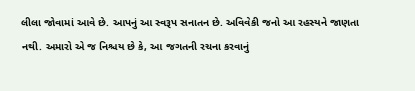લીલા જોવામાં આવે છે. આપનું આ સ્વરૂપ સનાતન છે. અવિવેકી જનો આ રહસ્યને જાણતા નથી. અમારો એ જ નિશ્ચય છે કે, આ જગતની રચના કરવાનું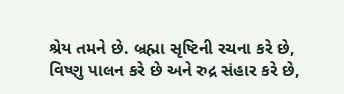શ્રેય તમને છે. બ્રહ્મા સૃષ્ટિની રચના કરે છે, વિષ્ણુ પાલન કરે છે અને રુદ્ર સંહાર કરે છે,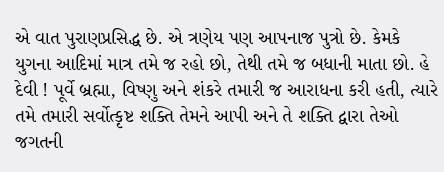એ વાત પુરાણપ્રસિદ્ધ છે. એ ત્રણેય પણ આપનાજ પુત્રો છે. કેમકે યુગના આદિમાં માત્ર તમે જ રહો છો, તેથી તમે જ બધાની માતા છો. હે દેવી ! પૂર્વે બ્રહ્મા, વિષ્ણુ અને શંકરે તમારી જ આરાધના કરી હતી, ત્યારે તમે તમારી સર્વોત્કૃષ્ટ શક્તિ તેમને આપી અને તે શક્તિ દ્વારા તેઓ જગતની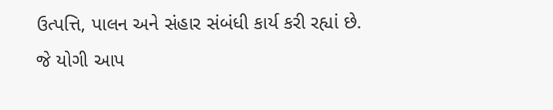ઉત્પત્તિ, પાલન અને સંહાર સંબંધી કાર્ય કરી રહ્યાં છે. જે યોગી આપ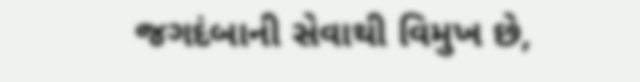જગદંબાની સેવાથી વિમુખ છે,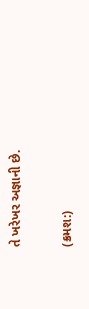તે ખરેખર અજ્ઞાની છે.

(ક્રમશ:)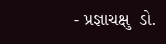- પ્રજ્ઞાચક્ષુ  ડો.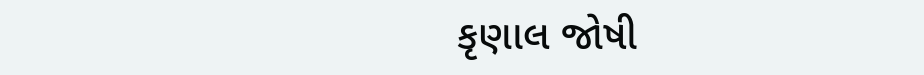કૃણાલ જોષી